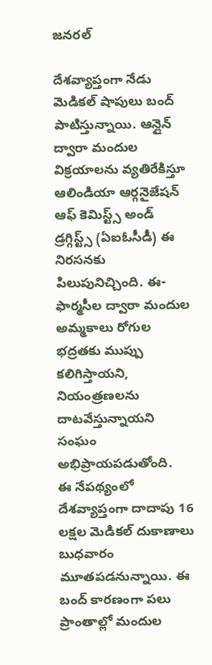జనరల్

దేశవ్యాప్తంగా నేడు మెడికల్ షాపులు బంద్ పాటిస్తున్నాయి. ఆన్లైన్ ద్వారా మందుల విక్రయాలను వ్యతిరేకిస్తూ ఆలిండియా ఆర్గనైజేషన్ ఆఫ్ కెమిస్ట్స్ అండ్ డ్రగ్గిస్ట్స్ (ఏఐఓసీడీ) ఈ నిరసనకు పిలుపునిచ్చింది. ఈ-ఫార్మసీల ద్వారా మందుల అమ్మకాలు రోగుల భద్రతకు ముప్పు కలిగిస్తాయని, నియంత్రణలను దాటవేస్తున్నాయని సంఘం అభిప్రాయపడుతోంది.
ఈ నేపథ్యంలో దేశవ్యాప్తంగా దాదాపు 16 లక్షల మెడికల్ దుకాణాలు బుధవారం మూతపడనున్నాయి. ఈ బంద్ కారణంగా పలు ప్రాంతాల్లో మందుల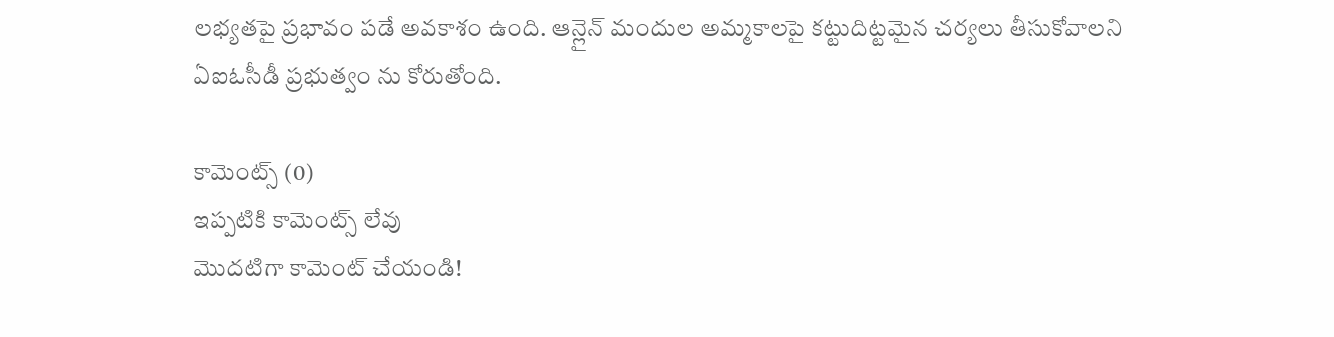లభ్యతపై ప్రభావం పడే అవకాశం ఉంది. ఆన్లైన్ మందుల అమ్మకాలపై కట్టుదిట్టమైన చర్యలు తీసుకోవాలని ఏఐఓసీడీ ప్రభుత్వం ను కోరుతోంది.

కామెంట్స్ (0)
ఇప్పటికి కామెంట్స్ లేవు
మొదటిగా కామెంట్ చేయండి!